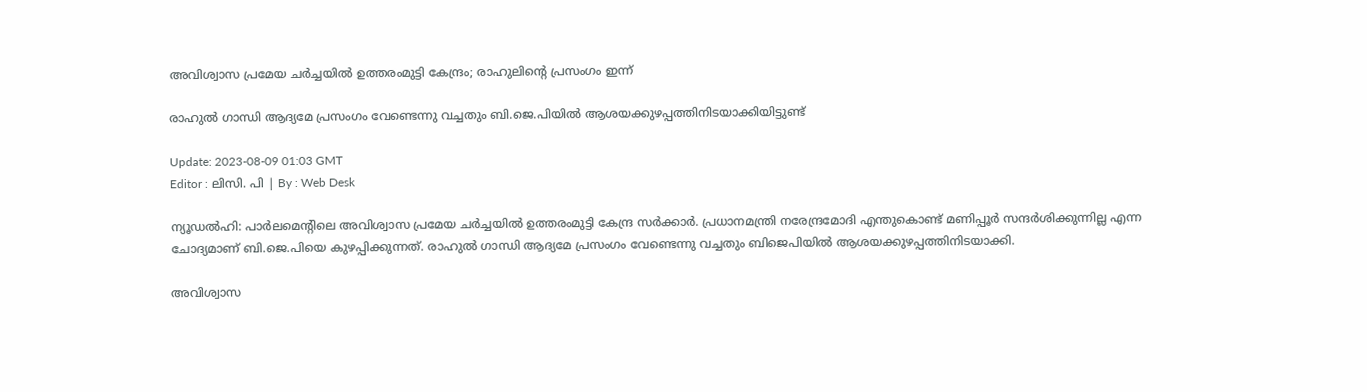അവിശ്വാസ പ്രമേയ ചർച്ചയിൽ ഉത്തരംമുട്ടി കേന്ദ്രം; രാഹുലിന്‍റെ പ്രസംഗം ഇന്ന്

രാഹുൽ ഗാന്ധി ആദ്യമേ പ്രസംഗം വേണ്ടെന്നു വച്ചതും ബി.ജെ.പിയിൽ ആശയക്കുഴപ്പത്തിനിടയാക്കിയിട്ടുണ്ട്

Update: 2023-08-09 01:03 GMT
Editor : ലിസി. പി | By : Web Desk

ന്യൂഡല്‍ഹി: പാർലമെന്റിലെ അവിശ്വാസ പ്രമേയ ചർച്ചയിൽ ഉത്തരംമുട്ടി കേന്ദ്ര സർക്കാർ. പ്രധാനമന്ത്രി നരേന്ദ്രമോദി എന്തുകൊണ്ട് മണിപ്പൂർ സന്ദർശിക്കുന്നില്ല എന്ന ചോദ്യമാണ് ബി.ജെ.പിയെ കുഴപ്പിക്കുന്നത്. രാഹുൽ ഗാന്ധി ആദ്യമേ പ്രസംഗം വേണ്ടെന്നു വച്ചതും ബിജെപിയിൽ ആശയക്കുഴപ്പത്തിനിടയാക്കി.

അവിശ്വാസ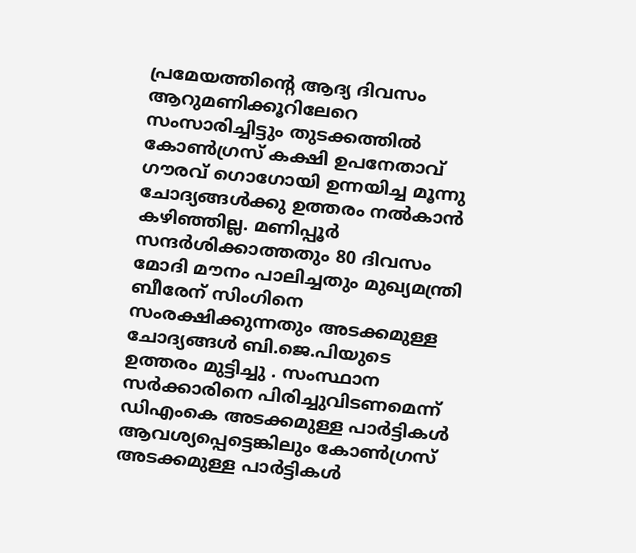പ്രമേയത്തിന്റെ ആദ്യ ദിവസം ആറുമണിക്കൂറിലേറെ സംസാരിച്ചിട്ടും തുടക്കത്തിൽ കോൺഗ്രസ് കക്ഷി ഉപനേതാവ് ഗൗരവ് ഗൊഗോയി ഉന്നയിച്ച മൂന്നു ചോദ്യങ്ങൾക്കു ഉത്തരം നൽകാൻ കഴിഞ്ഞില്ല. മണിപ്പൂർ സന്ദർശിക്കാത്തതും 80 ദിവസം മോദി മൗനം പാലിച്ചതും മുഖ്യമന്ത്രി ബീരേന് സിംഗിനെ സംരക്ഷിക്കുന്നതും അടക്കമുള്ള ചോദ്യങ്ങൾ ബി.ജെ.പിയുടെ ഉത്തരം മുട്ടിച്ചു . സംസ്ഥാന സർക്കാരിനെ പിരിച്ചുവിടണമെന്ന് ഡിഎംകെ അടക്കമുള്ള പാർട്ടികൾ ആവശ്യപ്പെട്ടെങ്കിലും കോൺഗ്രസ് അടക്കമുള്ള പാർട്ടികൾ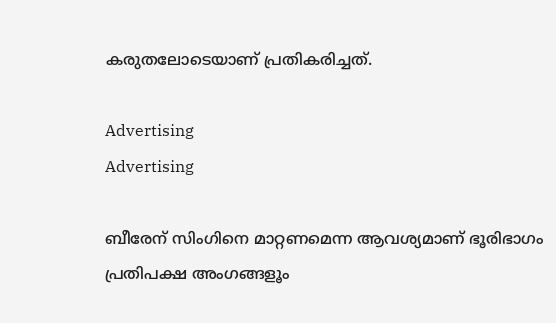കരുതലോടെയാണ് പ്രതികരിച്ചത്.

Advertising
Advertising

ബീരേന് സിംഗിനെ മാറ്റണമെന്ന ആവശ്യമാണ് ഭൂരിഭാഗം പ്രതിപക്ഷ അംഗങ്ങളൂം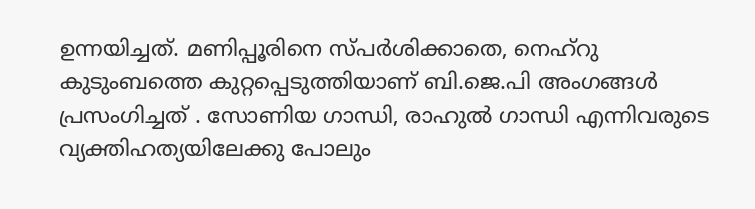ഉന്നയിച്ചത്. മണിപ്പൂരിനെ സ്പർശിക്കാതെ, നെഹ്‍റു കുടുംബത്തെ കുറ്റപ്പെടുത്തിയാണ് ബി.ജെ.പി അംഗങ്ങൾ പ്രസംഗിച്ചത് . സോണിയ ഗാന്ധി, രാഹുൽ ഗാന്ധി എന്നിവരുടെ വ്യക്തിഹത്യയിലേക്കു പോലും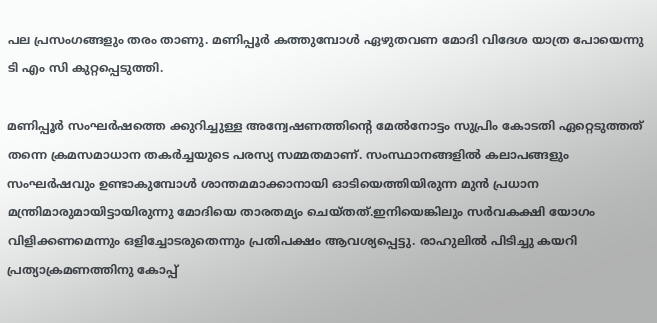പല പ്രസംഗങ്ങളും തരം താണു. മണിപ്പൂർ കത്തുമ്പോൾ ഏഴുതവണ മോദി വിദേശ യാത്ര പോയെന്നു ടി എം സി കുറ്റപ്പെടുത്തി.

മണിപ്പൂർ സംഘർഷത്തെ ക്കുറിച്ചുള്ള അന്വേഷണത്തിന്റെ മേൽനോട്ടം സുപ്രിം കോടതി ഏറ്റെടുത്തത് തന്നെ ക്രമസമാധാന തകർച്ചയുടെ പരസ്യ സമ്മതമാണ്. സംസ്ഥാനങ്ങളിൽ കലാപങ്ങളും സംഘർഷവും ഉണ്ടാകുമ്പോൾ ശാന്തമമാക്കാനായി ഓടിയെത്തിയിരുന്ന മുൻ പ്രധാന മന്ത്രിമാരുമായിട്ടായിരുന്നു മോദിയെ താരതമ്യം ചെയ്തത്.ഇനിയെങ്കിലും സർവകക്ഷി യോഗം വിളിക്കണമെന്നും ഒളിച്ചോടരുതെന്നും പ്രതിപക്ഷം ആവശ്യപ്പെട്ടു. രാഹുലിൽ പിടിച്ചു കയറി പ്രത്യാക്രമണത്തിനു കോപ്പ്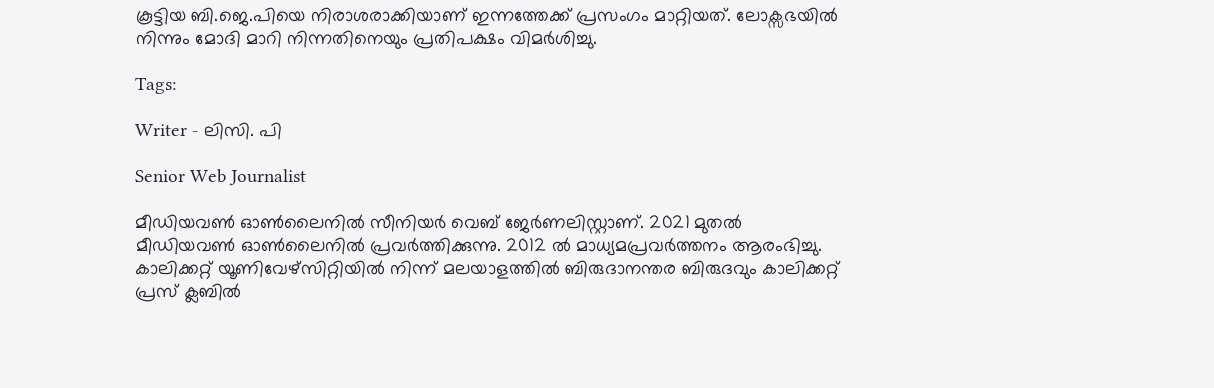കൂട്ടിയ ബി.ജെ.പിയെ നിരാശരാക്കിയാണ് ഇന്നത്തേക്ക് പ്രസംഗം മാറ്റിയത്. ലോക്സഭയിൽ നിന്നും മോദി മാറി നിന്നതിനെയും പ്രതിപക്ഷം വിമർശിച്ചു.

Tags:

Writer - ലിസി. പി

Senior Web Journalist

മീഡിയവൺ ഓൺലൈനിൽ സീനിയർ വെബ് ജേർണലിസ്റ്റാണ്. 2021 മുതൽ മീഡിയവൺ ഓൺലൈനിൽ പ്രവർത്തിക്കുന്നു. 2012 ല്‍ മാധ്യമപ്രവര്‍ത്തനം ആരംഭിച്ചു. കാലിക്കറ്റ് യൂണിവേഴ്‌സിറ്റിയിൽ നിന്ന് മലയാളത്തിൽ ബിരുദാനന്തര ബിരുദവും കാലിക്കറ്റ് പ്രസ് ക്ലബിൽ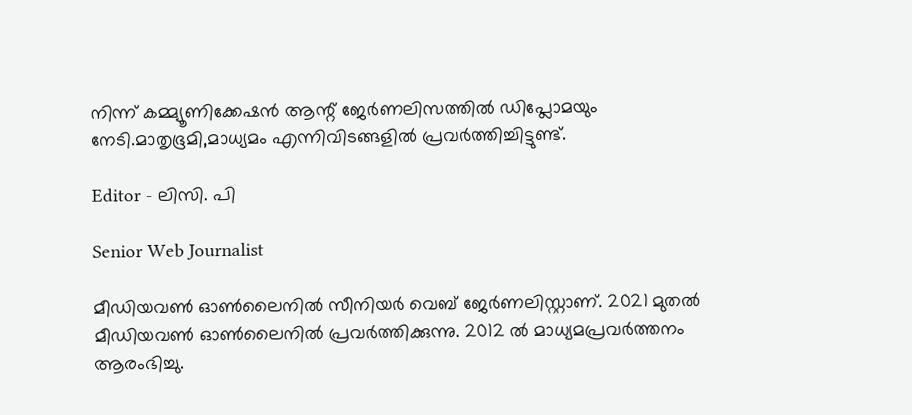നിന്ന് കമ്മ്യൂണിക്കേഷൻ ആന്റ് ജേർണലിസത്തിൽ ഡിപ്ലോമയും നേടി.മാതൃഭൂമി,മാധ്യമം എന്നിവിടങ്ങളിൽ പ്രവർത്തിച്ചിട്ടുണ്ട്.

Editor - ലിസി. പി

Senior Web Journalist

മീഡിയവൺ ഓൺലൈനിൽ സീനിയർ വെബ് ജേർണലിസ്റ്റാണ്. 2021 മുതൽ മീഡിയവൺ ഓൺലൈനിൽ പ്രവർത്തിക്കുന്നു. 2012 ല്‍ മാധ്യമപ്രവര്‍ത്തനം ആരംഭിച്ചു.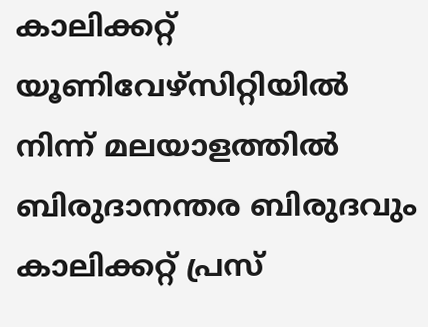കാലിക്കറ്റ് യൂണിവേഴ്‌സിറ്റിയിൽ നിന്ന് മലയാളത്തിൽ ബിരുദാനന്തര ബിരുദവും കാലിക്കറ്റ് പ്രസ്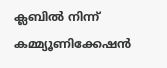ക്ലബിൽ നിന്ന് കമ്മ്യൂണിക്കേഷൻ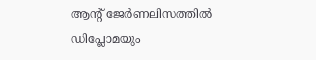ആന്റ് ജേർണലിസത്തിൽ ഡിപ്ലോമയും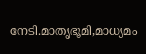നേടി.മാതൃഭൂമി,മാധ്യമം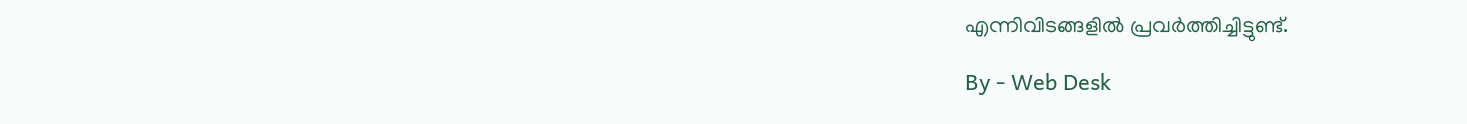എന്നിവിടങ്ങളിൽ പ്രവർത്തിച്ചിട്ടുണ്ട്.

By - Web Desk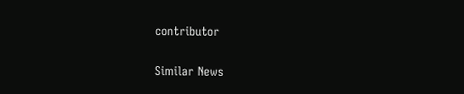contributor

Similar News